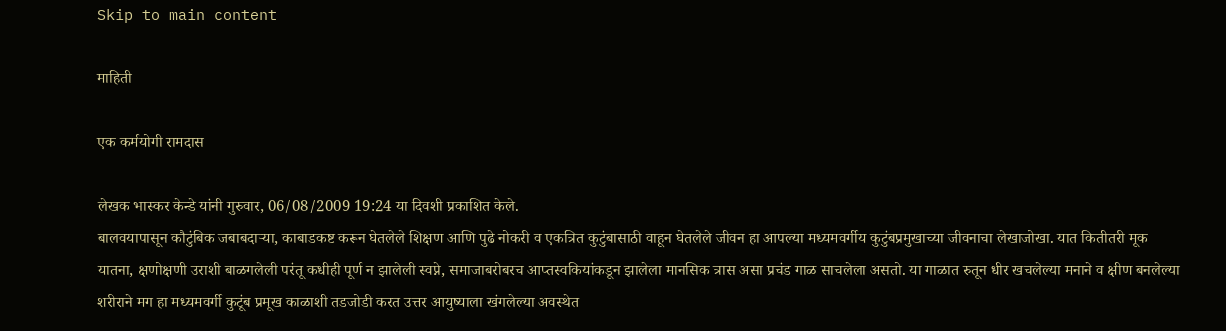Skip to main content

माहिती

एक कर्मयोगी रामदास

लेखक भास्कर केन्डे यांनी गुरुवार, 06/08/2009 19:24 या दिवशी प्रकाशित केले.
बालवयापासून कौटुंबिक जबाबदार्‍या, काबाडकष्ट करून घेतलेले शिक्षण आणि पुढे नोकरी व एकत्रित कुटुंबासाठी वाहून घेतलेले जीवन हा आपल्या मध्यमवर्गीय कुटुंबप्रमुखाच्या जीवनाचा लेखाजोखा. यात कितीतरी मूक यातना, क्षणोक्षणी उराशी बाळगलेली परंतू कधीही पूर्ण न झालेली स्वप्ने, समाजाबरोबरच आप्तस्वकियांकडून झालेला मानसिक त्रास असा प्रचंड गाळ साचलेला असतो. या गाळात रुतून धीर खचलेल्या मनाने व क्षीण बनलेल्या शरीराने मग हा मध्यमवर्गी कुटूंब प्रमूख काळाशी तडजोडी करत उत्तर आयुष्याला खंगलेल्या अवस्थेत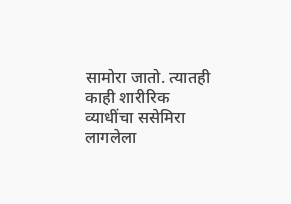सामोरा जातो. त्यातही काही शारीरिक व्याधींचा ससेमिरा लागलेला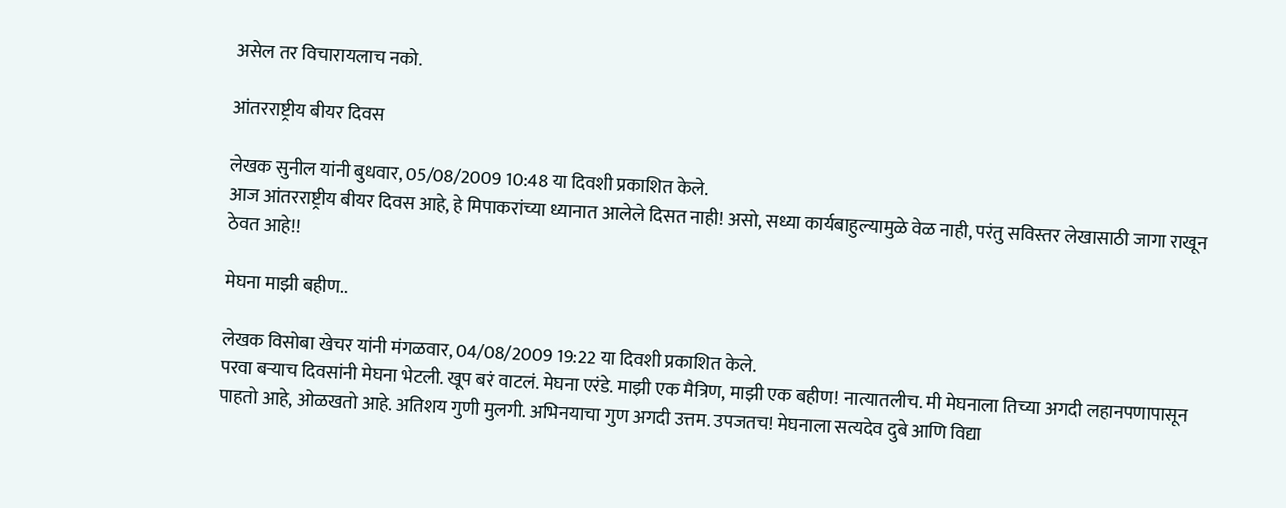असेल तर विचारायलाच नको.

आंतरराष्ट्रीय बीयर दिवस

लेखक सुनील यांनी बुधवार, 05/08/2009 10:48 या दिवशी प्रकाशित केले.
आज आंतरराष्ट्रीय बीयर दिवस आहे, हे मिपाकरांच्या ध्यानात आलेले दिसत नाही! असो, सध्या कार्यबाहुल्यामुळे वेळ नाही, परंतु सविस्तर लेखासाठी जागा राखून ठेवत आहे!!

मेघना माझी बहीण..

लेखक विसोबा खेचर यांनी मंगळवार, 04/08/2009 19:22 या दिवशी प्रकाशित केले.
परवा बर्‍याच दिवसांनी मेघना भेटली. खूप बरं वाटलं. मेघना एरंडे. माझी एक मैत्रिण, माझी एक बहीण! नात्यातलीच. मी मेघनाला तिच्या अगदी लहानपणापासून पाहतो आहे, ओळखतो आहे. अतिशय गुणी मुलगी. अभिनयाचा गुण अगदी उत्तम. उपजतच! मेघनाला सत्यदेव दुबे आणि विद्या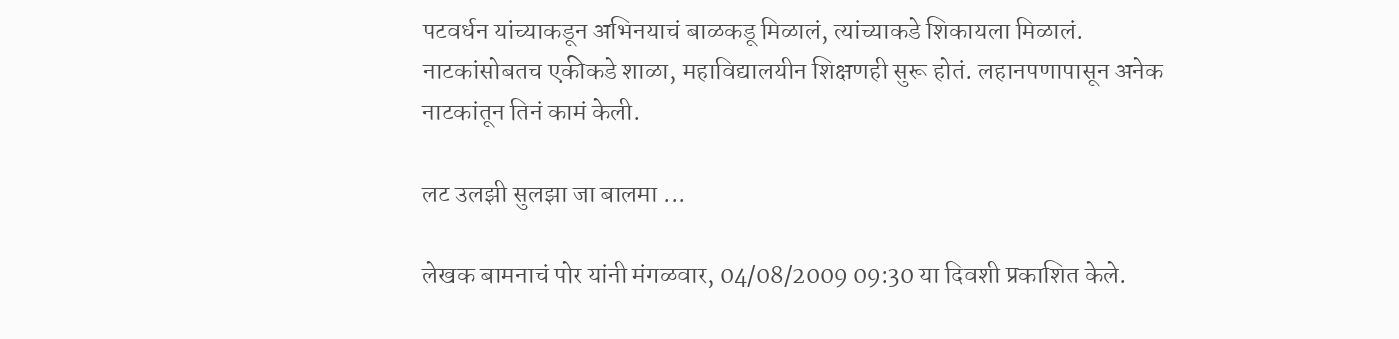पटवर्धन यांच्याकडून अभिनयाचं बाळकडू मिळालं, त्यांच्याकडे शिकायला मिळालं. नाटकांसोबतच एकीकडे शाळा, महाविद्यालयीन शिक्षणही सुरू होतं. लहानपणापासून अनेक नाटकांतून तिनं कामं केली.

लट उलझी सुलझा जा बालमा ...

लेखक बामनाचं पोर यांनी मंगळवार, 04/08/2009 09:30 या दिवशी प्रकाशित केले.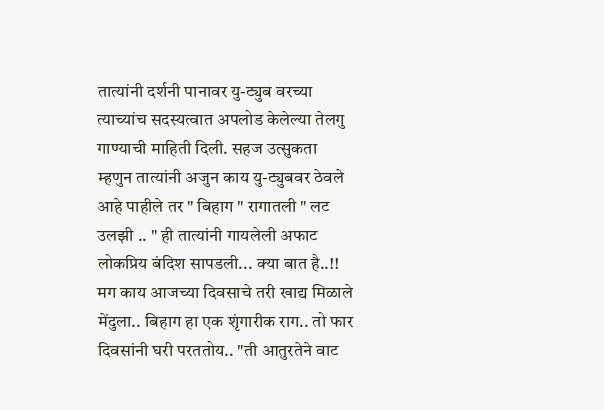तात्यांनी दर्शनी पानावर यु-ट्युब वरच्या त्याच्यांच सदस्यत्वात अपलोड केलेल्या तेलगु गाण्याची माहिती दिली. सहज उत्सुकता म्हणुन तात्यांनी अजुन काय यु-ट्युबवर ठेवले आहे पाहीले तर " बिहाग " रागातली " लट उलझी .. " ही तात्यांनी गायलेली अफाट लोकप्रिय बंदिश सापडली... क्या बात है..!! मग काय आजच्या दिवसाचे तरी खाद्य मिळाले मेंदुला.. बिहाग हा एक शृंगारीक राग.. तो फार दिवसांनी घरी परततोय.. "ती आतुरतेने वाट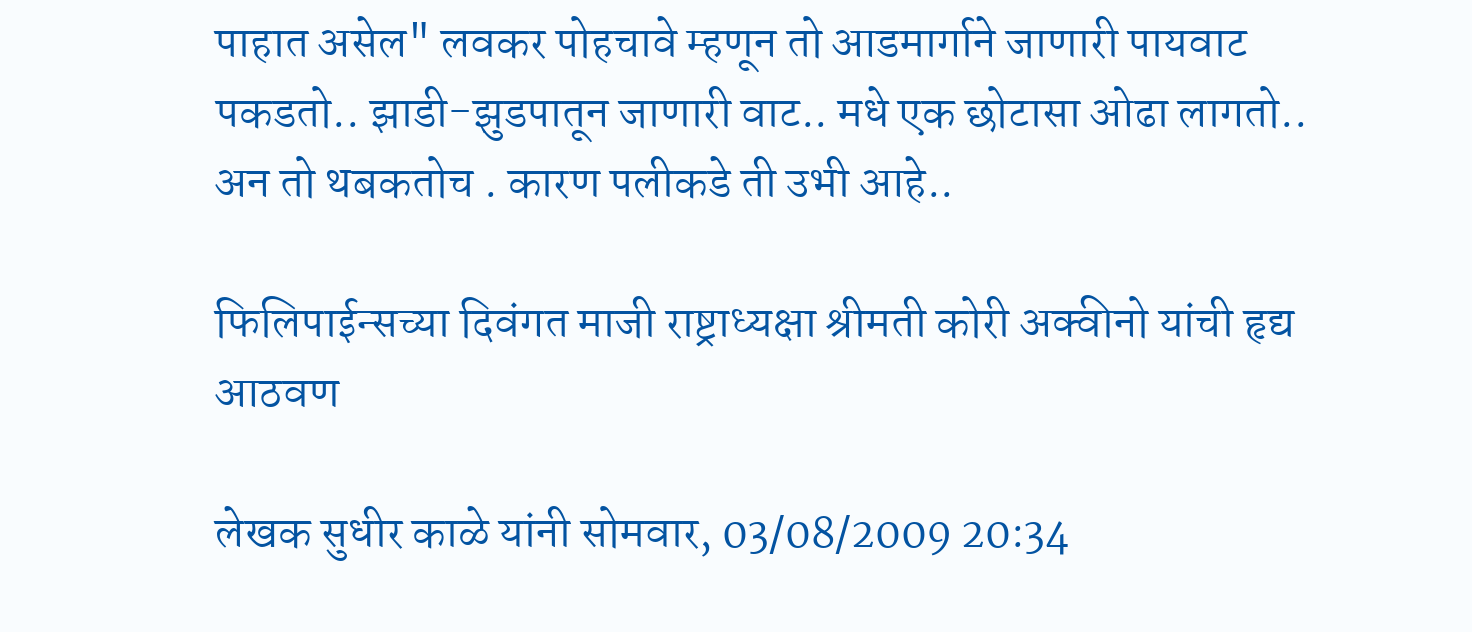पाहात असेल" लवकर पोहचावे म्हणून तो आडमार्गाने जाणारी पायवाट पकडतो.. झाडी-झुडपातून जाणारी वाट.. मधे एक छोटासा ओढा लागतो.. अन तो थबकतोच . कारण पलीकडे ती उभी आहे..

फिलिपाईन्सच्या दिवंगत माजी राष्ट्राध्यक्षा श्रीमती कोरी अक्वीनो यांची हृद्य आठवण

लेखक सुधीर काळे यांनी सोमवार, 03/08/2009 20:34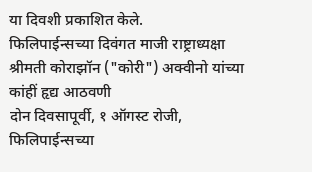या दिवशी प्रकाशित केले.
फिलिपाईन्सच्या दिवंगत माजी राष्ट्राध्यक्षा श्रीमती कोराझॉन ("कोरी") अक्वीनो यांच्या कांहीं हृद्य आठवणी
दोन दिवसापूर्वी, १ ऑगस्ट रोजी, फिलिपाईन्सच्या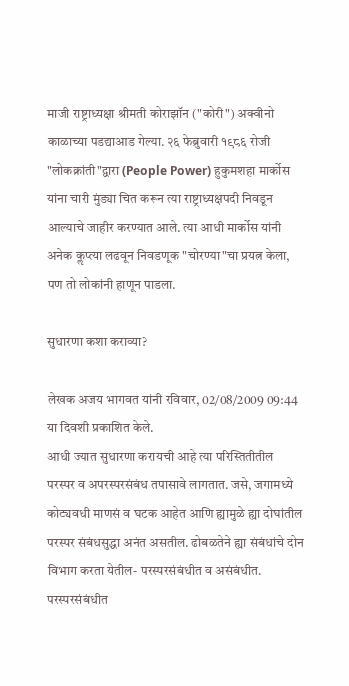माजी राष्ट्राध्यक्षा श्रीमती कोराझॉन ("कोरी") अक्वीनो काळाच्या पडद्याआड गेल्या. २६ फेब्रुवारी १९८६ रोजी "लोकक्रांती"द्वारा (People Power) हुकुमशहा मार्कोस यांना चारी मुंड्या चित करून त्या राष्ट्राध्यक्षपदी निवडून आल्याचे जाहीर करण्यात आले. त्या आधी मार्कोस यांनी अनेक कॢप्त्या लढवून निवडणूक "चोरण्या"चा प्रयत्न केला, पण तो लोकांनी हाणून पाडला.

सुधारणा कशा कराव्या?

लेखक अजय भागवत यांनी रविवार, 02/08/2009 09:44 या दिवशी प्रकाशित केले.
आधी ज्यात सुधारणा करायची आहे त्या परिस्तितीतील परस्पर व अपरस्परसंबंध तपासावे लागतात. जसे, जगामध्ये कोट्यवधी माणसं व घटक आहेत आणि ह्यामुळे ह्या दोघांतील परस्पर संबंधसुद्धा अनंत असतील. ढोबळतेने ह्या संबंधांचे दोन विभाग करता येतील- परस्परसंबंधीत व असंबंधीत. परस्परसंबंधीत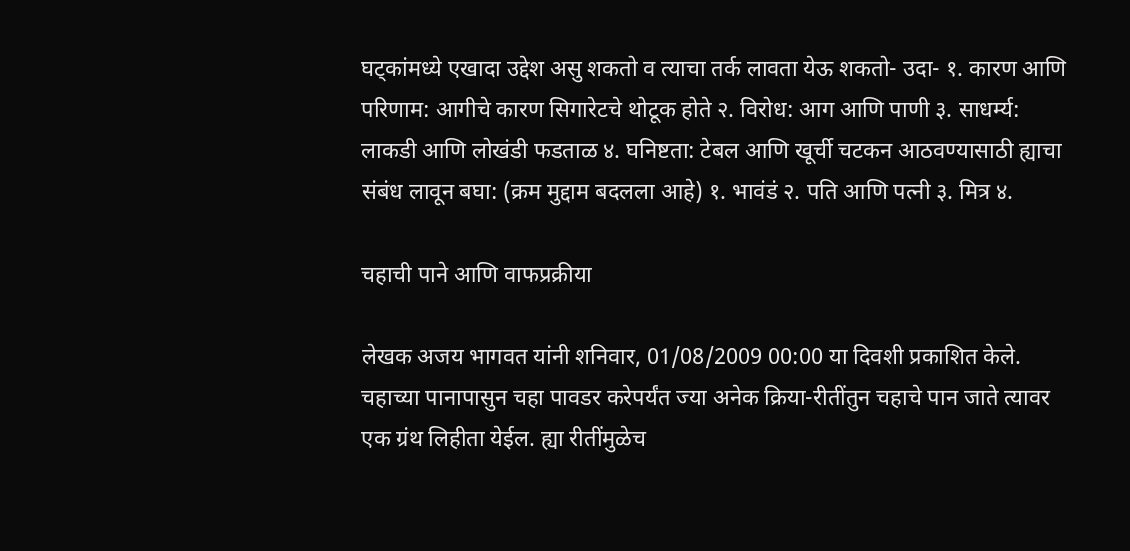घट्कांमध्ये एखादा उद्देश असु शकतो व त्याचा तर्क लावता येऊ शकतो- उदा- १. कारण आणि परिणाम: आगीचे कारण सिगारेटचे थोटूक होते २. विरोध: आग आणि पाणी ३. साधर्म्य: लाकडी आणि लोखंडी फडताळ ४. घनिष्टता: टेबल आणि खूर्ची चटकन आठवण्यासाठी ह्याचा संबंध लावून बघा: (क्रम मुद्दाम बदलला आहे) १. भावंडं २. पति आणि पत्नी ३. मित्र ४.

चहाची पाने आणि वाफप्रक्रीया

लेखक अजय भागवत यांनी शनिवार, 01/08/2009 00:00 या दिवशी प्रकाशित केले.
चहाच्या पानापासुन चहा पावडर करेपर्यंत ज्या अनेक क्रिया-रीतींतुन चहाचे पान जाते त्यावर एक ग्रंथ लिहीता येईल. ह्या रीतींमुळेच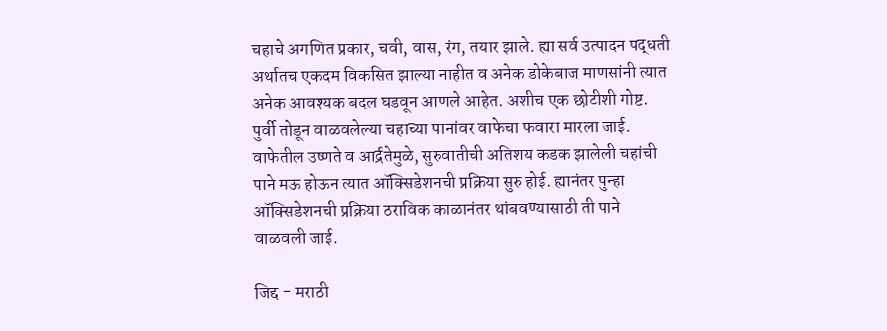चहाचे अगणित प्रकार, चवी, वास, रंग, तयार झाले. ह्या सर्व उत्पादन पद्धती अर्थातच एकदम विकसित झाल्या नाहीत व अनेक डोकेबाज माणसांनी त्यात अनेक आवश्यक बदल घडवून आणले आहेत. अशीच एक छोटीशी गोष्ट. पुर्वी तोडून वाळवलेल्या चहाच्या पानांवर वाफेचा फवारा मारला जाई. वाफेतील उष्णते व आर्द्रतेमुळे, सुरुवातीची अतिशय कडक झालेली चहांची पाने मऊ होऊन त्यात ऑक्सिडेशनची प्रक्रिया सुरु होई. ह्यानंतर पुन्हा ऑक्सिडेशनची प्रक्रिया ठराविक काळानंतर थांबवण्यासाठी ती पाने वाळवली जाई.

जिद्द - मराठी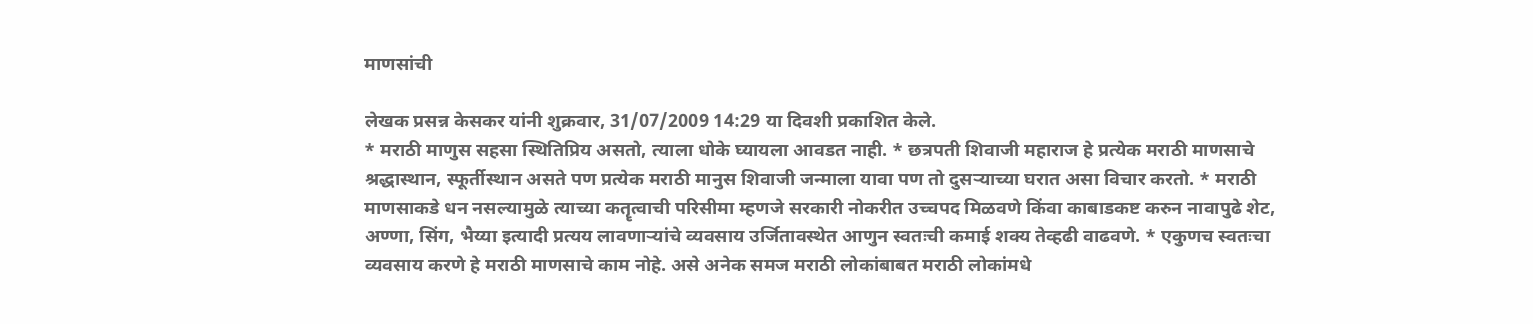माणसांची

लेखक प्रसन्न केसकर यांनी शुक्रवार, 31/07/2009 14:29 या दिवशी प्रकाशित केले.
* मराठी माणुस सहसा स्थितिप्रिय असतो, त्याला धोके घ्यायला आवडत नाही. * छत्रपती शिवाजी महाराज हे प्रत्येक मराठी माणसाचे श्रद्धास्थान, स्फूर्तीस्थान असते पण प्रत्येक मराठी मानुस शिवाजी जन्माला यावा पण तो दुसर्‍याच्या घरात असा विचार करतो. * मराठी माणसाकडे धन नसल्यामुळे त्याच्या कतॄत्वाची परिसीमा म्हणजे सरकारी नोकरीत उच्चपद मिळवणे किंवा काबाडकष्ट करुन नावापुढे शेट, अण्णा, सिंग, भैय्या इत्यादी प्रत्यय लावणार्‍यांचे व्यवसाय उर्जितावस्थेत आणुन स्वतःची कमाई शक्य तेव्हढी वाढवणे. * एकुणच स्वतःचा व्यवसाय करणे हे मराठी माणसाचे काम नोहे. असे अनेक समज मराठी लोकांबाबत मराठी लोकांमधे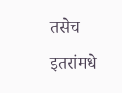तसेच इतरांमधे